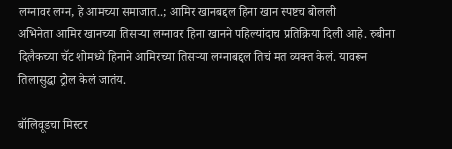लग्नावर लग्न, हे आमच्या समाजात..; आमिर खानबद्दल हिना खान स्पष्टच बोलली
अभिनेता आमिर खानच्या तिसऱ्या लग्नावर हिना खानने पहिल्यांदाच प्रतिक्रिया दिली आहे. रुबीना दिलैकच्या चॅट शोमध्ये हिनाने आमिरच्या तिसऱ्या लग्नाबद्दल तिचं मत व्यक्त केलं. यावरून तिलासुद्धा ट्रोल केलं जातंय.

बॉलिवूडचा मिस्टर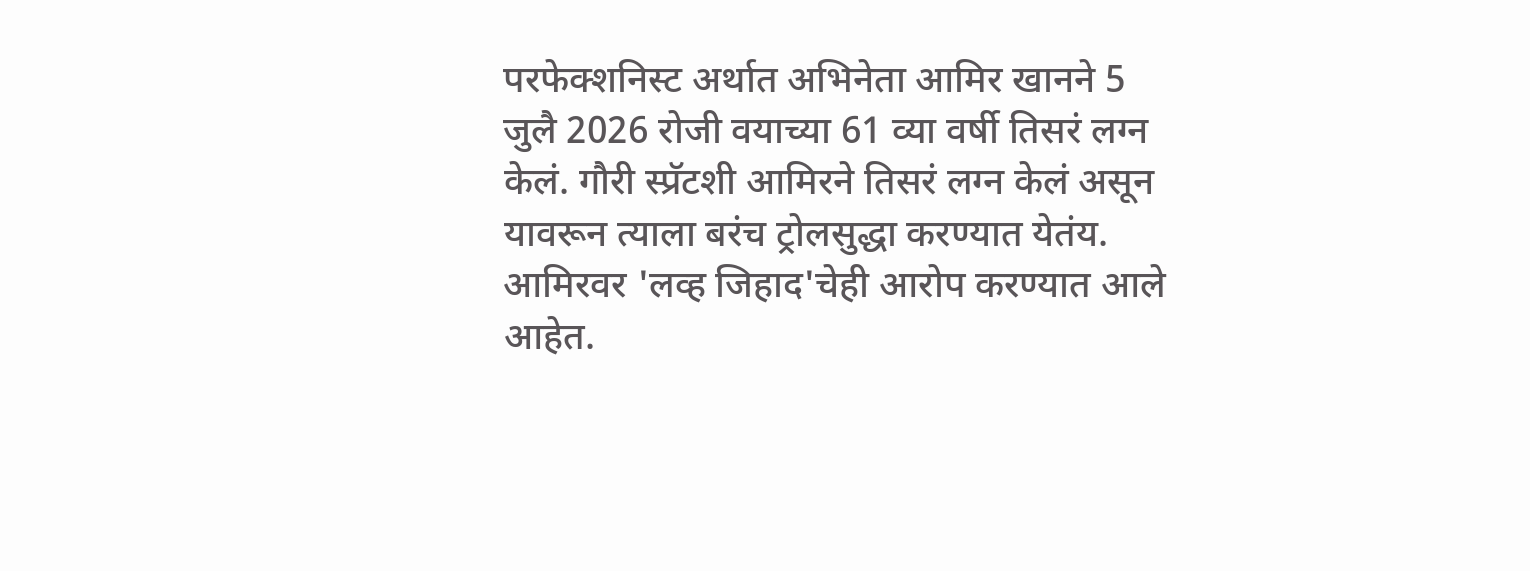परफेक्शनिस्ट अर्थात अभिनेता आमिर खानने 5 जुलै 2026 रोजी वयाच्या 61 व्या वर्षी तिसरं लग्न केलं. गौरी स्प्रॅटशी आमिरने तिसरं लग्न केलं असून यावरून त्याला बरंच ट्रोलसुद्धा करण्यात येतंय. आमिरवर 'लव्ह जिहाद'चेही आरोप करण्यात आले आहेत.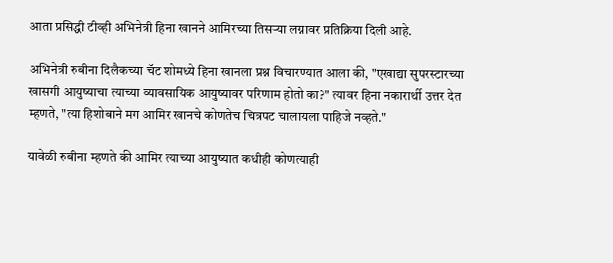आता प्रसिद्धी टीव्ही अभिनेत्री हिना खानने आमिरच्या तिसऱ्या लग्नावर प्रतिक्रिया दिली आहे.

अभिनेत्री रुबीना दिलैकच्या चॅट शोमध्ये हिना खानला प्रश्न विचारण्यात आला की, "एखाद्या सुपरस्टारच्या खासगी आयुष्याचा त्याच्या व्यावसायिक आयुष्यावर परिणाम होतो का?" त्यावर हिना नकारार्थी उत्तर देत म्हणते, "त्या हिशोबाने मग आमिर खानचे कोणतेच चित्रपट चालायला पाहिजे नव्हते."

यावेळी रुबीना म्हणते की आमिर त्याच्या आयुष्यात कधीही कोणत्याही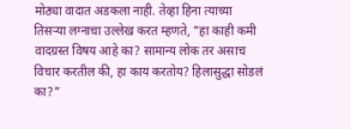मोठ्या वादात अडकला नाही. तेव्हा हिना त्याच्या तिसऱ्या लग्नाचा उल्लेख करत म्हणते, "हा काही कमी वादग्रस्त विषय आहे का? सामान्य लोक तर असाच विचार करतील की, हा काय करतोय? हिलासुद्धा सोडलं का?"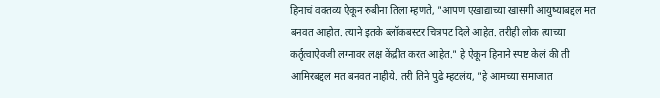हिनाचं वक्तव्य ऐकून रुबीना तिला म्हणते, "आपण एखाद्याच्या खासगी आयुष्याबद्दल मत बनवत आहोत. त्याने इतके ब्लॉकबस्टर चित्रपट दिले आहेत. तरीही लोक त्याच्या कर्तृत्वाऐवजी लग्नावर लक्ष केंद्रीत करत आहेत." हे ऐकून हिनाने स्पष्ट केलं की ती आमिरबद्दल मत बनवत नाहीये. तरी तिने पुढे म्हटलंय, "हे आमच्या समाजात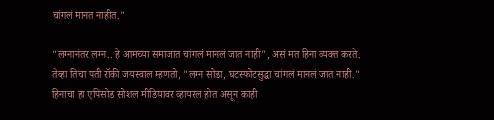चांगलं मानत नाहीत."

"लग्नानंतर लग्न.. हे आमच्या समाजात चांगलं मानलं जात नाही", असं मत हिना व्यक्त करते. तेव्हा तिचा पती रॉकी जयस्वाल म्हणतो, "लग्न सोडा, घटस्फोटसुद्धा चांगलं मानलं जात नाही." हिनाचा हा एपिसोड सोशल मीडियावर व्हायरल होत असून काही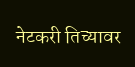नेटकरी तिच्यावर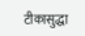टीकासुद्धा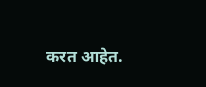करत आहेत.